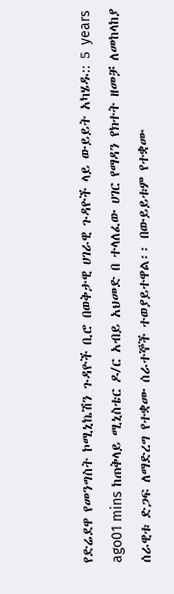የድሬደዋ የመንግስት ኮሚኒኬሽን ጉዳዮች ቢሮ በወቅታዊ ሀገራዊ ጉዳዮች ላይ ውይይት አካሄዱ:: 5 years ago01 mins ከጠቅላይ ሚኒስቴር ዶ/ር አብይ አህመድ በ ተላለፈው ሀገር የማዳን የክተት ዘመቻ ለመከላከያ ሰራዊቱ ድጋፍ ለማድረግ የተቋሙ ሰራተኞች ተወያይተዋል፡፡ በውይይቱም የተቋሙ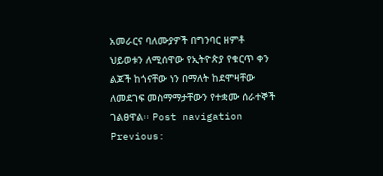አመራርና ባለሙያዎች በግንባር ዘምቶ ህይወቱን ለሚሰዋው የኢትዮጵያ የቁርጥ ቀን ልጆች ከጎናቸው ነን በማለት ከደሞዛቸው ለመደገፍ መስማማታቸውን የተቋሙ ሰራተኞች ገልፀዋል፡፡ Post navigation Previous: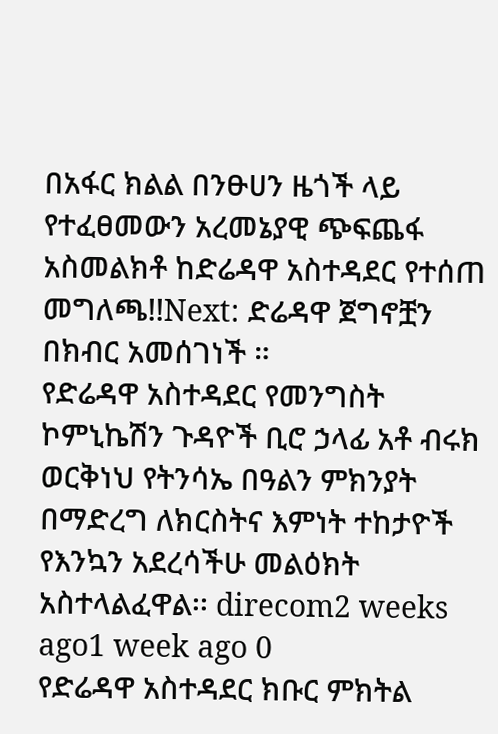በአፋር ክልል በንፁሀን ዜጎች ላይ የተፈፀመውን አረመኔያዊ ጭፍጨፋ አስመልክቶ ከድሬዳዋ አስተዳደር የተሰጠ መግለጫ!!Next: ድሬዳዋ ጀግኖቿን በክብር አመሰገነች ።
የድሬዳዋ አስተዳደር የመንግስት ኮምኒኬሽን ጉዳዮች ቢሮ ኃላፊ አቶ ብሩክ ወርቅነህ የትንሳኤ በዓልን ምክንያት በማድረግ ለክርስትና እምነት ተከታዮች የእንኳን አደረሳችሁ መልዕክት አስተላልፈዋል፡፡ direcom2 weeks ago1 week ago 0
የድሬዳዋ አስተዳደር ክቡር ምክትል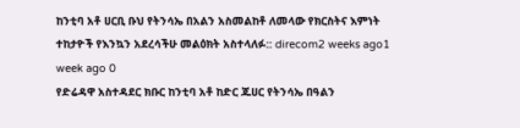ከንቲባ አቶ ሀርቢ ቡህ የትንሳኤ በአልን አስመልከቶ ለመላው የክርስትና እምነት ተከታዮች የእንኳን አደረሳችሁ መልዕክት አስተላለፉ:: direcom2 weeks ago1 week ago 0
የድሬዳዋ አስተዳደር ክቡር ከንቲባ አቶ ከድር ጁሀር የትንሳኤ በዓልን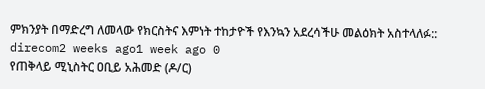ምክንያት በማድረግ ለመላው የክርስትና እምነት ተከታዮች የእንኳን አደረሳችሁ መልዕክት አስተላለፉ:: direcom2 weeks ago1 week ago 0
የጠቅላይ ሚኒስትር ዐቢይ አሕመድ (ዶ/ር)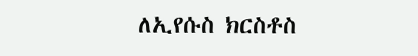ለኢየሱስ ክርስቶስ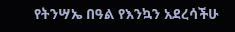የትንሣኤ በዓል የእንኳን አደረሳችሁ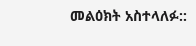መልዕክት አስተላለፉ::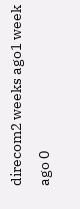direcom2 weeks ago1 week ago 0